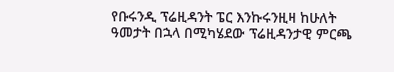የቡሩንዲ ፕሬዚዳንት ፔር እንኩሩንዚዛ ከሁለት ዓመታት በኋላ በሚካሄደው ፕሬዚዳንታዊ ምርጫ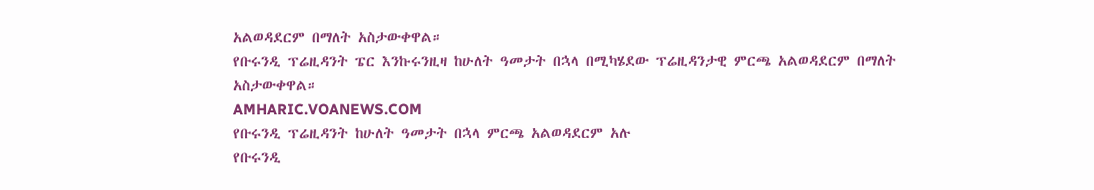አልወዳደርም በማለት አስታውቀዋል።
የቡሩንዲ ፕሬዚዳንት ፔር እንኩሩንዚዛ ከሁለት ዓመታት በኋላ በሚካሄደው ፕሬዚዳንታዊ ምርጫ አልወዳደርም በማለት አስታውቀዋል።
AMHARIC.VOANEWS.COM
የቡሩንዲ ፕሬዚዳንት ከሁለት ዓመታት በኋላ ምርጫ አልወዳደርም አሉ
የቡሩንዲ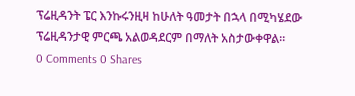ፕሬዚዳንት ፔር እንኩሩንዚዛ ከሁለት ዓመታት በኋላ በሚካሄደው ፕሬዚዳንታዊ ምርጫ አልወዳደርም በማለት አስታውቀዋል።
0 Comments 0 Shares